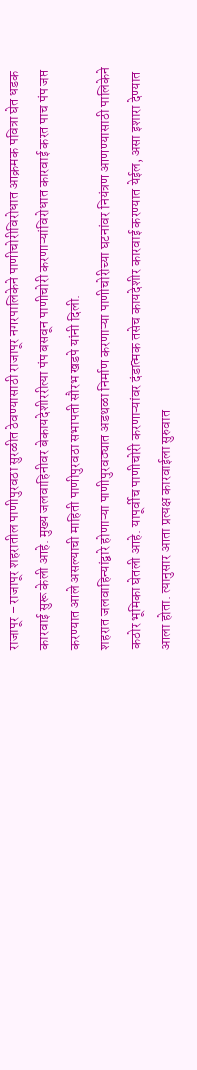राजापूर – राजापूर शहरातील पाणीपुरवठा सुरळीत ठेवण्यासाठी राजापूर नगरपालिकेने पाणीचोरीविरोधात आक्रमक पवित्रा घेत धडक कारवाई सुरू केली आहे. मुख्य जलवाहिनीवर बेकायदेशीररीत्या पंप बसवून पाणीचोरी करणाऱ्यांविरोधात कारवाई करत पाच पंप जप्त करण्यात आले असल्याची माहिती पाणीपुरवठा सभापती सौरभ खडपे यांनी दिली.
शहरात जलवाहिन्यांद्वारे होणाऱ्या पाणीपुरवठ्यात अडथळा निर्माण करणाऱ्या पाणीचोरीच्या घटनांवर नियंत्रण आणण्यासाठी पालिकेने कठोर भूमिका घेतली आहे. यापूर्वीच पाणीचोरी करणाऱ्यांवर दंडात्मक तसेच कायदेशीर कारवाई करण्यात येईल, असा इशारा देण्यात आला होता. त्यानुसार आता प्रत्यक्ष कारवाईला सुरुवात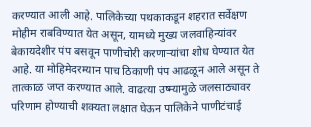करण्यात आली आहे. पालिकेच्या पथकाकडून शहरात सर्वेक्षण मोहीम राबविण्यात येत असून, यामध्ये मुख्य जलवाहिन्यांवर बेकायदेशीर पंप बसवून पाणीचोरी करणाऱ्यांचा शोध घेण्यात येत आहे. या मोहिमेदरम्यान पाच ठिकाणी पंप आढळून आले असून ते तात्काळ जप्त करण्यात आले. वाढत्या उष्म्यामुळे जलसाठ्यावर परिणाम होण्याची शक्यता लक्षात घेऊन पालिकेने पाणीटंचाई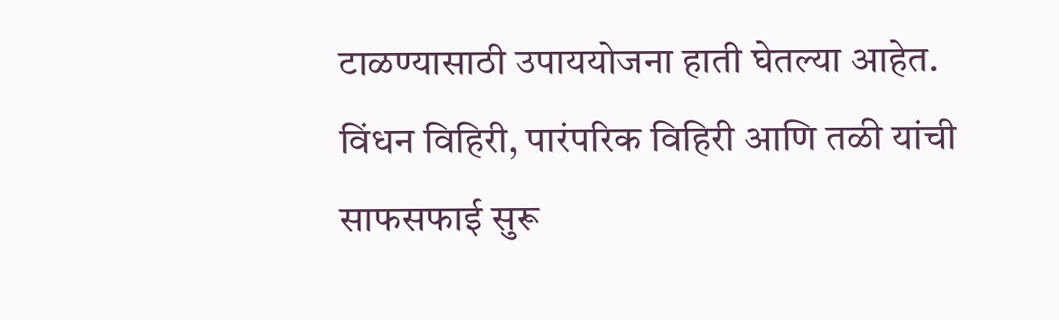टाळण्यासाठी उपाययोजना हाती घेतल्या आहेत. विंधन विहिरी, पारंपरिक विहिरी आणि तळी यांची साफसफाई सुरू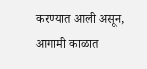करण्यात आली असून, आगामी काळात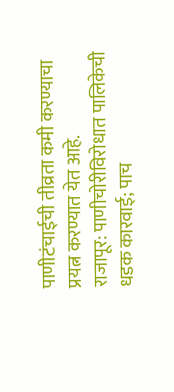पाणीटंचाईची तीव्रता कमी करण्याचा प्रयत्न करण्यात येत आहे.
राजापूर: पाणीचोरीविरोधात पालिकेची धडक कारवाई; पाच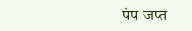पंप जप्त